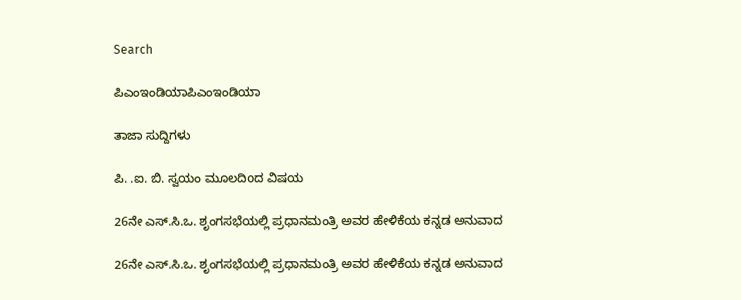Search

ಪಿಎಂಇಂಡಿಯಾಪಿಎಂಇಂಡಿಯಾ

ತಾಜಾ ಸುದ್ದಿಗಳು

ಪಿ. .ಐ. ಬಿ. ಸ್ವಯಂ ಮೂಲದಿoದ ವಿಷಯ

26ನೇ ಎಸ್.ಸಿ.ಒ. ಶೃಂಗಸಭೆಯಲ್ಲಿ ಪ್ರಧಾನಮಂತ್ರಿ ಅವರ ಹೇಳಿಕೆಯ ಕನ್ನಡ ಅನುವಾದ

26ನೇ ಎಸ್.ಸಿ.ಒ. ಶೃಂಗಸಭೆಯಲ್ಲಿ ಪ್ರಧಾನಮಂತ್ರಿ ಅವರ ಹೇಳಿಕೆಯ ಕನ್ನಡ ಅನುವಾದ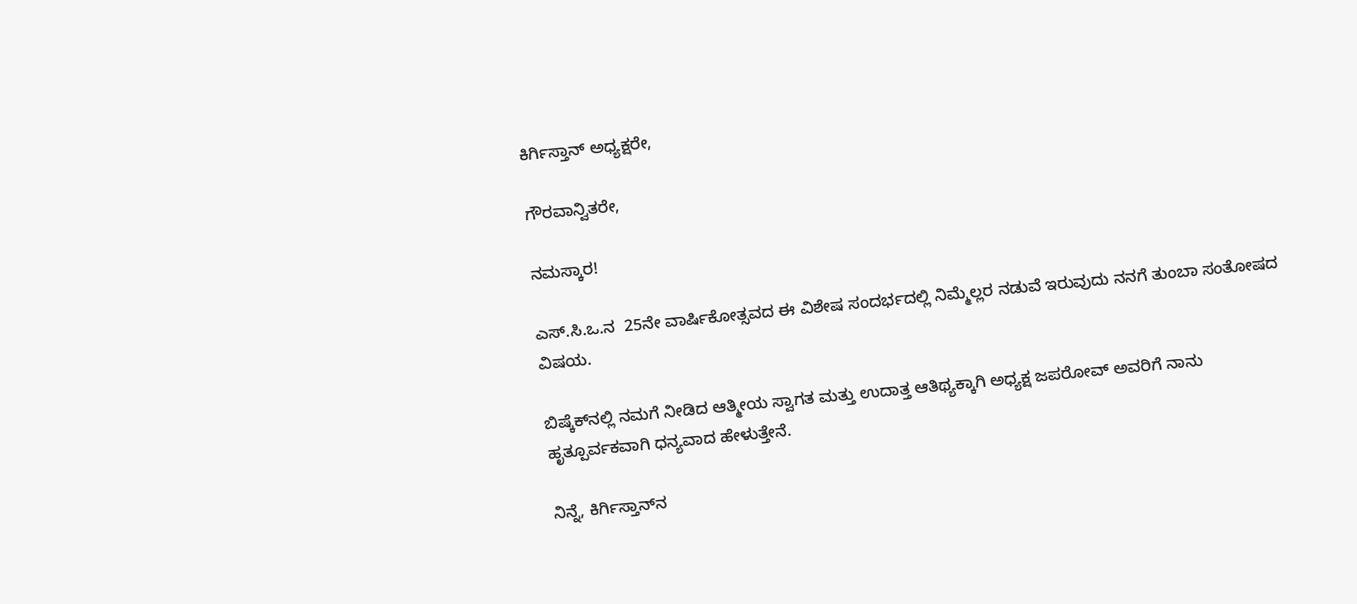ಕಿರ್ಗಿಸ್ತಾನ್ ಅಧ್ಯಕ್ಷರೇ,

ಗೌರವಾನ್ವಿತರೇ,

ನಮಸ್ಕಾರ!

ಎಸ್.ಸಿ.ಒ.ನ  25ನೇ ವಾರ್ಷಿಕೋತ್ಸವದ ಈ ವಿಶೇಷ ಸಂದರ್ಭದಲ್ಲಿ ನಿಮ್ಮೆಲ್ಲರ ನಡುವೆ ಇರುವುದು ನನಗೆ ತುಂಬಾ ಸಂತೋಷದ ವಿಷಯ.

ಬಿಷ್ಕೆಕ್‌ನಲ್ಲಿ ನಮಗೆ ನೀಡಿದ ಆತ್ಮೀಯ ಸ್ವಾಗತ ಮತ್ತು ಉದಾತ್ತ ಆತಿಥ್ಯಕ್ಕಾಗಿ ಅಧ್ಯಕ್ಷ ಜಪರೋವ್ ಅವರಿಗೆ ನಾನು ಹೃತ್ಪೂರ್ವಕವಾಗಿ ಧನ್ಯವಾದ ಹೇಳುತ್ತೇನೆ.

ನಿನ್ನೆ, ಕಿರ್ಗಿಸ್ತಾನ್‌ನ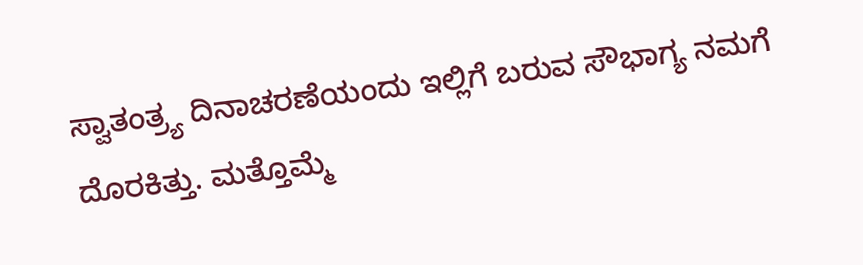ಸ್ವಾತಂತ್ರ್ಯ ದಿನಾಚರಣೆಯಂದು ಇಲ್ಲಿಗೆ ಬರುವ ಸೌಭಾಗ್ಯ ನಮಗೆ ದೊರಕಿತ್ತು. ಮತ್ತೊಮ್ಮೆ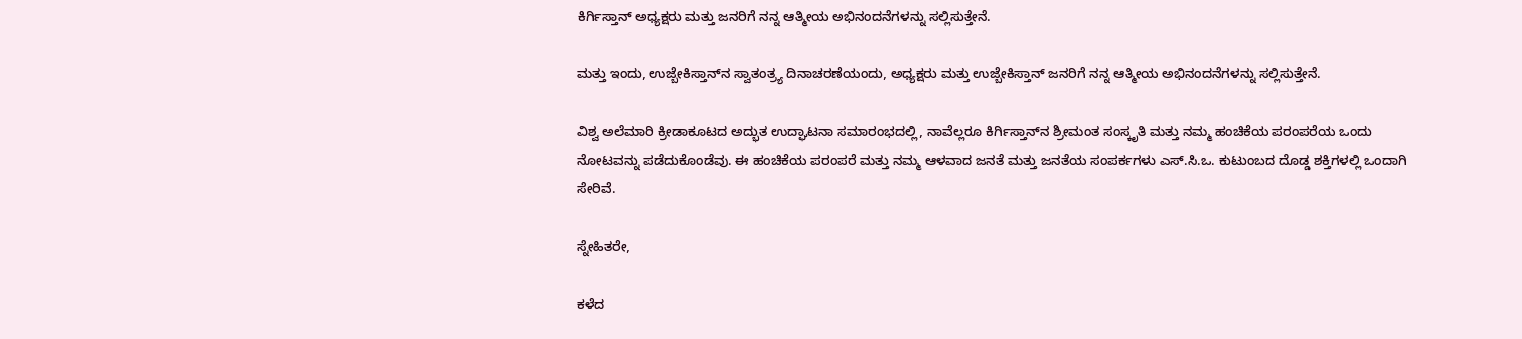ಕಿರ್ಗಿಸ್ತಾನ್ ಅಧ್ಯಕ್ಷರು ಮತ್ತು ಜನರಿಗೆ ನನ್ನ ಆತ್ಮೀಯ ಅಭಿನಂದನೆಗಳನ್ನು ಸಲ್ಲಿಸುತ್ತೇನೆ.

ಮತ್ತು ಇಂದು, ಉಜ್ಬೇಕಿಸ್ತಾನ್‌ನ ಸ್ವಾತಂತ್ರ್ಯ ದಿನಾಚರಣೆಯಂದು, ಅಧ್ಯಕ್ಷರು ಮತ್ತು ಉಜ್ಬೇಕಿಸ್ತಾನ್ ಜನರಿಗೆ ನನ್ನ ಆತ್ಮೀಯ ಅಭಿನಂದನೆಗಳನ್ನು ಸಲ್ಲಿಸುತ್ತೇನೆ.

ವಿಶ್ವ ಅಲೆಮಾರಿ ಕ್ರೀಡಾಕೂಟದ ಅದ್ಭುತ ಉದ್ಘಾಟನಾ ಸಮಾರಂಭದಲ್ಲಿ, ನಾವೆಲ್ಲರೂ ಕಿರ್ಗಿಸ್ತಾನ್‌ನ ಶ್ರೀಮಂತ ಸಂಸ್ಕೃತಿ ಮತ್ತು ನಮ್ಮ ಹಂಚಿಕೆಯ ಪರಂಪರೆಯ ಒಂದು ನೋಟವನ್ನು ಪಡೆದುಕೊಂಡೆವು. ಈ ಹಂಚಿಕೆಯ ಪರಂಪರೆ ಮತ್ತು ನಮ್ಮ ಆಳವಾದ ಜನತೆ ಮತ್ತು ಜನತೆಯ ಸಂಪರ್ಕಗಳು ಎಸ್.ಸಿ.ಒ. ಕುಟುಂಬದ ದೊಡ್ಡ ಶಕ್ತಿಗಳಲ್ಲಿ ಒಂದಾಗಿ ಸೇರಿವೆ.

ಸ್ನೇಹಿತರೇ,

ಕಳೆದ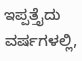ಇಪ್ಪತ್ತೈದು ವರ್ಷಗಳಲ್ಲಿ,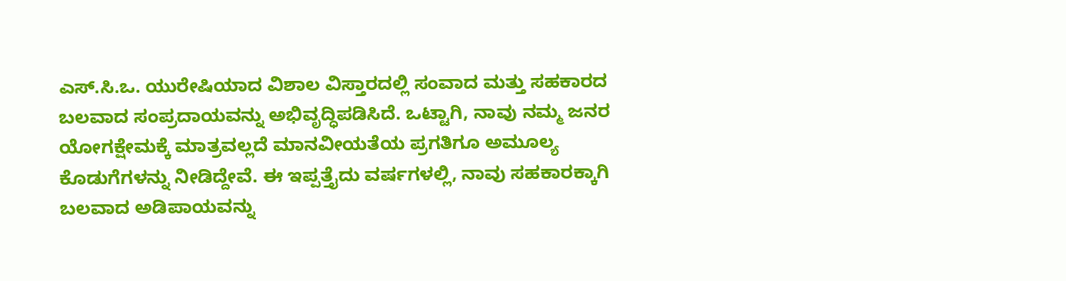ಎಸ್.ಸಿ.ಒ. ಯುರೇಷಿಯಾದ ವಿಶಾಲ ವಿಸ್ತಾರದಲ್ಲಿ ಸಂವಾದ ಮತ್ತು ಸಹಕಾರದ ಬಲವಾದ ಸಂಪ್ರದಾಯವನ್ನು ಅಭಿವೃದ್ಧಿಪಡಿಸಿದೆ. ಒಟ್ಟಾಗಿ, ನಾವು ನಮ್ಮ ಜನರ ಯೋಗಕ್ಷೇಮಕ್ಕೆ ಮಾತ್ರವಲ್ಲದೆ ಮಾನವೀಯತೆಯ ಪ್ರಗತಿಗೂ ಅಮೂಲ್ಯ ಕೊಡುಗೆಗಳನ್ನು ನೀಡಿದ್ದೇವೆ. ಈ ಇಪ್ಪತ್ತೈದು ವರ್ಷಗಳಲ್ಲಿ, ನಾವು ಸಹಕಾರಕ್ಕಾಗಿ ಬಲವಾದ ಅಡಿಪಾಯವನ್ನು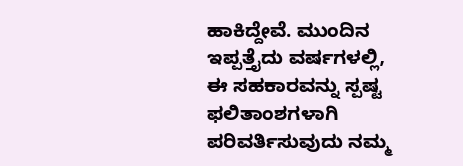ಹಾಕಿದ್ದೇವೆ. ಮುಂದಿನ ಇಪ್ಪತ್ತೈದು ವರ್ಷಗಳಲ್ಲಿ, ಈ ಸಹಕಾರವನ್ನು ಸ್ಪಷ್ಟ ಫಲಿತಾಂಶಗಳಾಗಿ ಪರಿವರ್ತಿಸುವುದು ನಮ್ಮ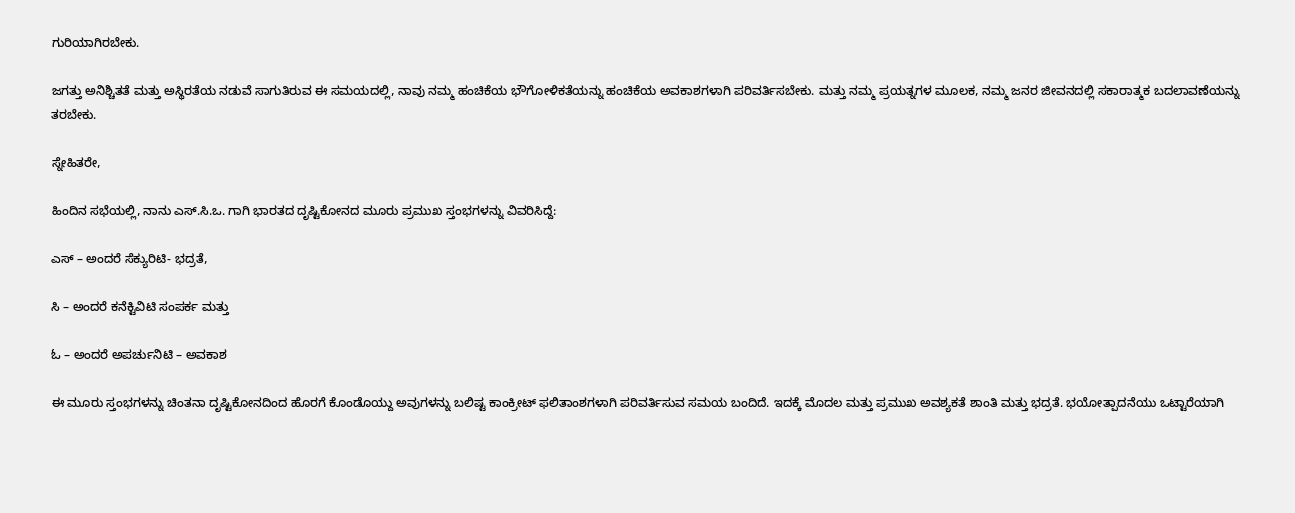ಗುರಿಯಾಗಿರಬೇಕು.

ಜಗತ್ತು ಅನಿಶ್ಚಿತತೆ ಮತ್ತು ಅಸ್ಥಿರತೆಯ ನಡುವೆ ಸಾಗುತಿರುವ ಈ ಸಮಯದಲ್ಲಿ, ನಾವು ನಮ್ಮ ಹಂಚಿಕೆಯ ಭೌಗೋಳಿಕತೆಯನ್ನು ಹಂಚಿಕೆಯ ಅವಕಾಶಗಳಾಗಿ ಪರಿವರ್ತಿಸಬೇಕು. ಮತ್ತು ನಮ್ಮ ಪ್ರಯತ್ನಗಳ ಮೂಲಕ, ನಮ್ಮ ಜನರ ಜೀವನದಲ್ಲಿ ಸಕಾರಾತ್ಮಕ ಬದಲಾವಣೆಯನ್ನು ತರಬೇಕು.

ಸ್ನೇಹಿತರೇ,

ಹಿಂದಿನ ಸಭೆಯಲ್ಲಿ, ನಾನು ಎಸ್.ಸಿ.ಒ. ಗಾಗಿ ಭಾರತದ ದೃಷ್ಟಿಕೋನದ ಮೂರು ಪ್ರಮುಖ ಸ್ತಂಭಗಳನ್ನು ವಿವರಿಸಿದ್ದೆ:

ಎಸ್ – ಅಂದರೆ ಸೆಕ್ಯುರಿಟಿ- ಭದ್ರತೆ,

ಸಿ – ಅಂದರೆ ಕನೆಕ್ಟಿವಿಟಿ ಸಂಪರ್ಕ ಮತ್ತು

ಓ – ಅಂದರೆ ಅಪರ್ಚುನಿಟಿ – ಅವಕಾಶ

ಈ ಮೂರು ಸ್ತಂಭಗಳನ್ನು ಚಿಂತನಾ ದೃಷ್ಟಿಕೋನದಿಂದ ಹೊರಗೆ ಕೊಂಡೊಯ್ದು ಅವುಗಳನ್ನು ಬಲಿಷ್ಟ ಕಾಂಕ್ರೀಟ್ ಫಲಿತಾಂಶಗಳಾಗಿ ಪರಿವರ್ತಿಸುವ ಸಮಯ ಬಂದಿದೆ. ಇದಕ್ಕೆ ಮೊದಲ ಮತ್ತು ಪ್ರಮುಖ ಅವಶ್ಯಕತೆ ಶಾಂತಿ ಮತ್ತು ಭದ್ರತೆ. ಭಯೋತ್ಪಾದನೆಯು ಒಟ್ಟಾರೆಯಾಗಿ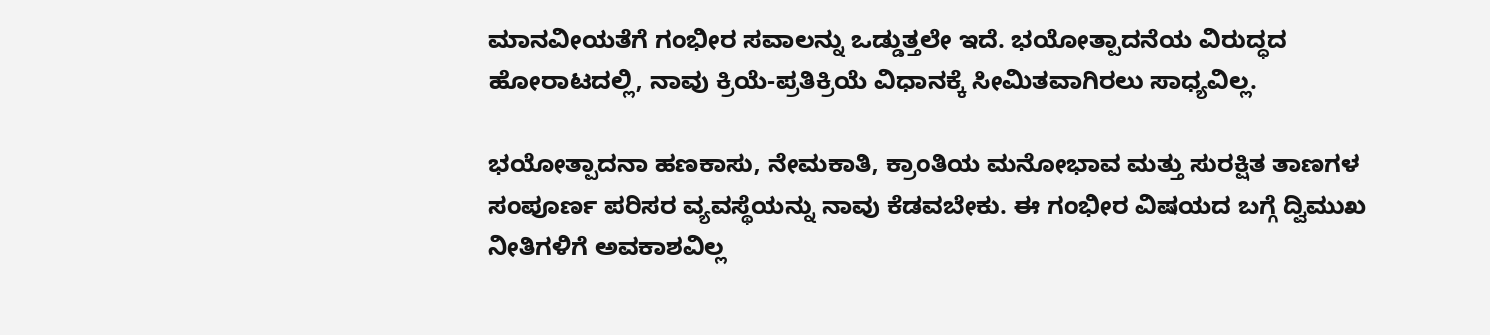ಮಾನವೀಯತೆಗೆ ಗಂಭೀರ ಸವಾಲನ್ನು ಒಡ್ಡುತ್ತಲೇ ಇದೆ. ಭಯೋತ್ಪಾದನೆಯ ವಿರುದ್ಧದ ಹೋರಾಟದಲ್ಲಿ, ನಾವು ಕ್ರಿಯೆ-ಪ್ರತಿಕ್ರಿಯೆ ವಿಧಾನಕ್ಕೆ ಸೀಮಿತವಾಗಿರಲು ಸಾಧ್ಯವಿಲ್ಲ.

ಭಯೋತ್ಪಾದನಾ ಹಣಕಾಸು, ನೇಮಕಾತಿ, ಕ್ರಾಂತಿಯ ಮನೋಭಾವ ಮತ್ತು ಸುರಕ್ಷಿತ ತಾಣಗಳ ಸಂಪೂರ್ಣ ಪರಿಸರ ವ್ಯವಸ್ಥೆಯನ್ನು ನಾವು ಕೆಡವಬೇಕು. ಈ ಗಂಭೀರ ವಿಷಯದ ಬಗ್ಗೆ ದ್ವಿಮುಖ ನೀತಿಗಳಿಗೆ ಅವಕಾಶವಿಲ್ಲ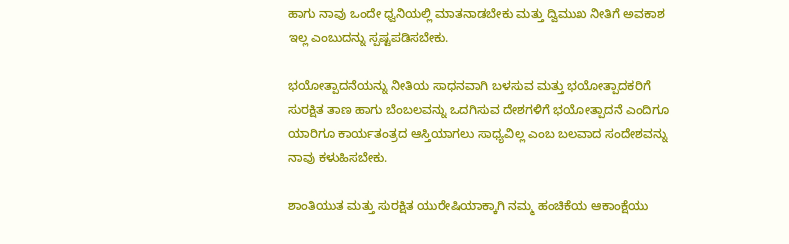ಹಾಗು ನಾವು ಒಂದೇ ಧ್ವನಿಯಲ್ಲಿ ಮಾತನಾಡಬೇಕು ಮತ್ತು ದ್ವಿಮುಖ ನೀತಿಗೆ ಅವಕಾಶ ಇಲ್ಲ ಎಂಬುದನ್ನು ಸ್ಪಷ್ಟಪಡಿಸಬೇಕು.

ಭಯೋತ್ಪಾದನೆಯನ್ನು ನೀತಿಯ ಸಾಧನವಾಗಿ ಬಳಸುವ ಮತ್ತು ಭಯೋತ್ಪಾದಕರಿಗೆ ಸುರಕ್ಷಿತ ತಾಣ ಹಾಗು ಬೆಂಬಲವನ್ನು ಒದಗಿಸುವ ದೇಶಗಳಿಗೆ ಭಯೋತ್ಪಾದನೆ ಎಂದಿಗೂ ಯಾರಿಗೂ ಕಾರ್ಯತಂತ್ರದ ಆಸ್ತಿಯಾಗಲು ಸಾಧ್ಯವಿಲ್ಲ ಎಂಬ ಬಲವಾದ ಸಂದೇಶವನ್ನು ನಾವು ಕಳುಹಿಸಬೇಕು.

ಶಾಂತಿಯುತ ಮತ್ತು ಸುರಕ್ಷಿತ ಯುರೇಷಿಯಾಕ್ಕಾಗಿ ನಮ್ಮ ಹಂಚಿಕೆಯ ಆಕಾಂಕ್ಷೆಯು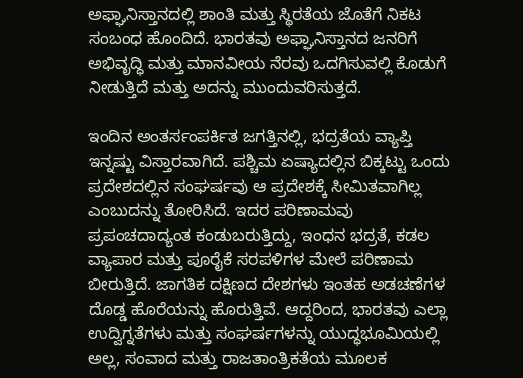ಅಫ್ಘಾನಿಸ್ತಾನದಲ್ಲಿ ಶಾಂತಿ ಮತ್ತು ಸ್ಥಿರತೆಯ ಜೊತೆಗೆ ನಿಕಟ ಸಂಬಂಧ ಹೊಂದಿದೆ. ಭಾರತವು ಅಫ್ಘಾನಿಸ್ತಾನದ ಜನರಿಗೆ ಅಭಿವೃದ್ಧಿ ಮತ್ತು ಮಾನವೀಯ ನೆರವು ಒದಗಿಸುವಲ್ಲಿ ಕೊಡುಗೆ ನೀಡುತ್ತಿದೆ ಮತ್ತು ಅದನ್ನು ಮುಂದುವರಿಸುತ್ತದೆ.

ಇಂದಿನ ಅಂತರ್ಸಂಪರ್ಕಿತ ಜಗತ್ತಿನಲ್ಲಿ, ಭದ್ರತೆಯ ವ್ಯಾಪ್ತಿ ಇನ್ನಷ್ಟು ವಿಸ್ತಾರವಾಗಿದೆ. ಪಶ್ಚಿಮ ಏಷ್ಯಾದಲ್ಲಿನ ಬಿಕ್ಕಟ್ಟು ಒಂದು ಪ್ರದೇಶದಲ್ಲಿನ ಸಂಘರ್ಷವು ಆ ಪ್ರದೇಶಕ್ಕೆ ಸೀಮಿತವಾಗಿಲ್ಲ ಎಂಬುದನ್ನು ತೋರಿಸಿದೆ. ಇದರ ಪರಿಣಾಮವು ಪ್ರಪಂಚದಾದ್ಯಂತ ಕಂಡುಬರುತ್ತಿದ್ದು, ಇಂಧನ ಭದ್ರತೆ, ಕಡಲ ವ್ಯಾಪಾರ ಮತ್ತು ಪೂರೈಕೆ ಸರಪಳಿಗಳ ಮೇಲೆ ಪರಿಣಾಮ ಬೀರುತ್ತಿದೆ. ಜಾಗತಿಕ ದಕ್ಷಿಣದ ದೇಶಗಳು ಇಂತಹ ಅಡಚಣೆಗಳ ದೊಡ್ಡ ಹೊರೆಯನ್ನು ಹೊರುತ್ತಿವೆ. ಆದ್ದರಿಂದ, ಭಾರತವು ಎಲ್ಲಾ ಉದ್ವಿಗ್ನತೆಗಳು ಮತ್ತು ಸಂಘರ್ಷಗಳನ್ನು ಯುದ್ಧಭೂಮಿಯಲ್ಲಿ ಅಲ್ಲ, ಸಂವಾದ ಮತ್ತು ರಾಜತಾಂತ್ರಿಕತೆಯ ಮೂಲಕ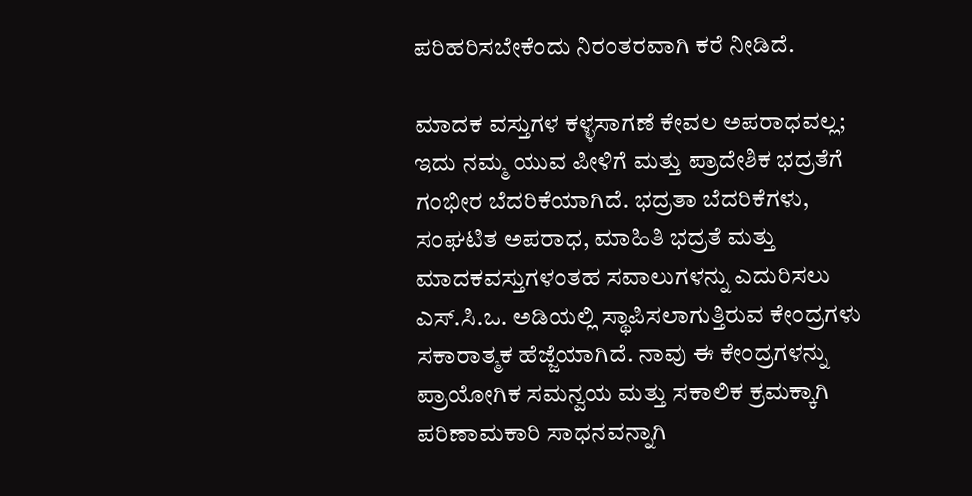ಪರಿಹರಿಸಬೇಕೆಂದು ನಿರಂತರವಾಗಿ ಕರೆ ನೀಡಿದೆ.

ಮಾದಕ ವಸ್ತುಗಳ ಕಳ್ಳಸಾಗಣೆ ಕೇವಲ ಅಪರಾಧವಲ್ಲ; ಇದು ನಮ್ಮ ಯುವ ಪೀಳಿಗೆ ಮತ್ತು ಪ್ರಾದೇಶಿಕ ಭದ್ರತೆಗೆ ಗಂಭೀರ ಬೆದರಿಕೆಯಾಗಿದೆ. ಭದ್ರತಾ ಬೆದರಿಕೆಗಳು, ಸಂಘಟಿತ ಅಪರಾಧ, ಮಾಹಿತಿ ಭದ್ರತೆ ಮತ್ತು ಮಾದಕವಸ್ತುಗಳಂತಹ ಸವಾಲುಗಳನ್ನು ಎದುರಿಸಲು ಎಸ್.ಸಿ.ಒ. ಅಡಿಯಲ್ಲಿ ಸ್ಥಾಪಿಸಲಾಗುತ್ತಿರುವ ಕೇಂದ್ರಗಳು ಸಕಾರಾತ್ಮಕ ಹೆಜ್ಜೆಯಾಗಿದೆ. ನಾವು ಈ ಕೇಂದ್ರಗಳನ್ನು ಪ್ರಾಯೋಗಿಕ ಸಮನ್ವಯ ಮತ್ತು ಸಕಾಲಿಕ ಕ್ರಮಕ್ಕಾಗಿ ಪರಿಣಾಮಕಾರಿ ಸಾಧನವನ್ನಾಗಿ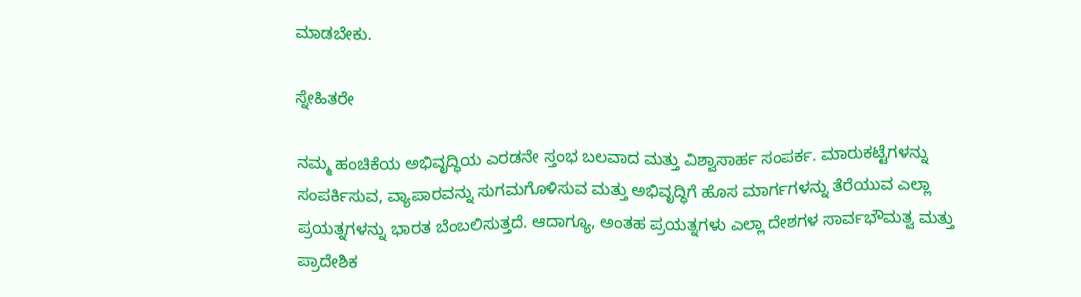ಮಾಡಬೇಕು.

ಸ್ನೇಹಿತರೇ

ನಮ್ಮ ಹಂಚಿಕೆಯ ಅಭಿವೃದ್ಧಿಯ ಎರಡನೇ ಸ್ತಂಭ ಬಲವಾದ ಮತ್ತು ವಿಶ್ವಾಸಾರ್ಹ ಸಂಪರ್ಕ. ಮಾರುಕಟ್ಟೆಗಳನ್ನು ಸಂಪರ್ಕಿಸುವ, ವ್ಯಾಪಾರವನ್ನು ಸುಗಮಗೊಳಿಸುವ ಮತ್ತು ಅಭಿವೃದ್ಧಿಗೆ ಹೊಸ ಮಾರ್ಗಗಳನ್ನು ತೆರೆಯುವ ಎಲ್ಲಾ ಪ್ರಯತ್ನಗಳನ್ನು ಭಾರತ ಬೆಂಬಲಿಸುತ್ತದೆ. ಆದಾಗ್ಯೂ, ಅಂತಹ ಪ್ರಯತ್ನಗಳು ಎಲ್ಲಾ ದೇಶಗಳ ಸಾರ್ವಭೌಮತ್ವ ಮತ್ತು ಪ್ರಾದೇಶಿಕ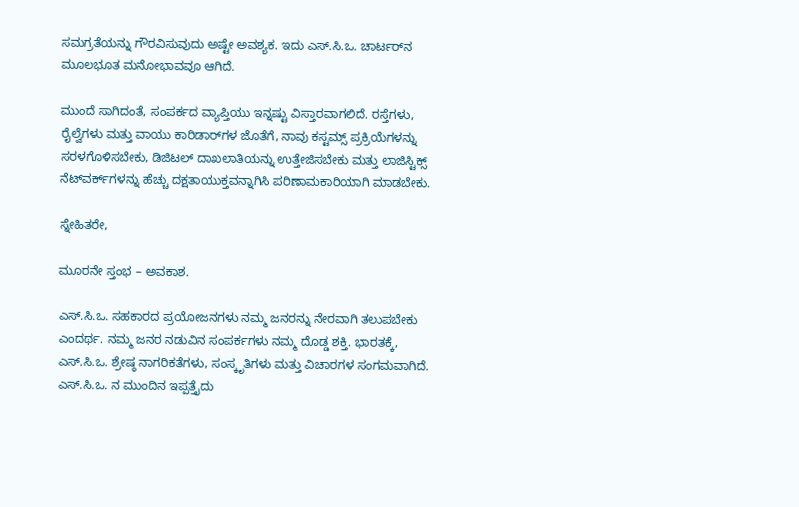ಸಮಗ್ರತೆಯನ್ನು ಗೌರವಿಸುವುದು ಅಷ್ಟೇ ಅವಶ್ಯಕ. ಇದು ಎಸ್.ಸಿ.ಒ. ಚಾರ್ಟರ್‌ನ ಮೂಲಭೂತ ಮನೋಭಾವವೂ ಆಗಿದೆ.

ಮುಂದೆ ಸಾಗಿದಂತೆ, ಸಂಪರ್ಕದ ವ್ಯಾಪ್ತಿಯು ಇನ್ನಷ್ಟು ವಿಸ್ತಾರವಾಗಲಿದೆ. ರಸ್ತೆಗಳು, ರೈಲ್ವೆಗಳು ಮತ್ತು ವಾಯು ಕಾರಿಡಾರ್‌ಗಳ ಜೊತೆಗೆ, ನಾವು ಕಸ್ಟಮ್ಸ್ ಪ್ರಕ್ರಿಯೆಗಳನ್ನು ಸರಳಗೊಳಿಸಬೇಕು, ಡಿಜಿಟಲ್ ದಾಖಲಾತಿಯನ್ನು ಉತ್ತೇಜಿಸಬೇಕು ಮತ್ತು ಲಾಜಿಸ್ಟಿಕ್ಸ್ ನೆಟ್‌ವರ್ಕ್‌ಗಳನ್ನು ಹೆಚ್ಚು ದಕ್ಷತಾಯುಕ್ತವನ್ನಾಗಿಸಿ ಪರಿಣಾಮಕಾರಿಯಾಗಿ ಮಾಡಬೇಕು.

ಸ್ನೇಹಿತರೇ,

ಮೂರನೇ ಸ್ತಂಭ – ಅವಕಾಶ.

ಎಸ್.ಸಿ.ಒ. ಸಹಕಾರದ ಪ್ರಯೋಜನಗಳು ನಮ್ಮ ಜನರನ್ನು ನೇರವಾಗಿ ತಲುಪಬೇಕು ಎಂದರ್ಥ. ನಮ್ಮ ಜನರ ನಡುವಿನ ಸಂಪರ್ಕಗಳು ನಮ್ಮ ದೊಡ್ಡ ಶಕ್ತಿ. ಭಾರತಕ್ಕೆ, ಎಸ್.ಸಿ.ಒ. ಶ್ರೇಷ್ಠ ನಾಗರಿಕತೆಗಳು, ಸಂಸ್ಕೃತಿಗಳು ಮತ್ತು ವಿಚಾರಗಳ ಸಂಗಮವಾಗಿದೆ. ಎಸ್.ಸಿ.ಒ. ನ ಮುಂದಿನ ಇಪ್ಪತ್ತೈದು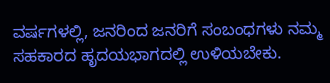ವರ್ಷಗಳಲ್ಲಿ, ಜನರಿಂದ ಜನರಿಗೆ ಸಂಬಂಧಗಳು ನಮ್ಮ ಸಹಕಾರದ ಹೃದಯಭಾಗದಲ್ಲಿ ಉಳಿಯಬೇಕು.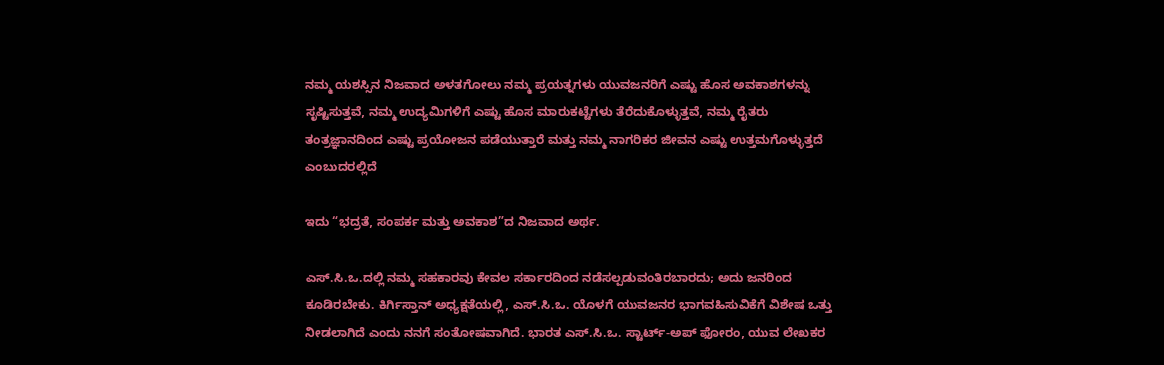ನಮ್ಮ ಯಶಸ್ಸಿನ ನಿಜವಾದ ಅಳತಗೋಲು ನಮ್ಮ ಪ್ರಯತ್ನಗಳು ಯುವಜನರಿಗೆ ಎಷ್ಟು ಹೊಸ ಅವಕಾಶಗಳನ್ನು ಸೃಷ್ಟಿಸುತ್ತವೆ, ನಮ್ಮ ಉದ್ಯಮಿಗಳಿಗೆ ಎಷ್ಟು ಹೊಸ ಮಾರುಕಟ್ಟೆಗಳು ತೆರೆದುಕೊಳ್ಳುತ್ತವೆ, ನಮ್ಮ ರೈತರು ತಂತ್ರಜ್ಞಾನದಿಂದ ಎಷ್ಟು ಪ್ರಯೋಜನ ಪಡೆಯುತ್ತಾರೆ ಮತ್ತು ನಮ್ಮ ನಾಗರಿಕರ ಜೀವನ ಎಷ್ಟು ಉತ್ತಮಗೊಳ್ಳುತ್ತದೆ ಎಂಬುದರಲ್ಲಿದೆ

ಇದು “ಭದ್ರತೆ, ಸಂಪರ್ಕ ಮತ್ತು ಅವಕಾಶ”ದ ನಿಜವಾದ ಅರ್ಥ.

ಎಸ್.ಸಿ.ಒ.ದಲ್ಲಿ ನಮ್ಮ ಸಹಕಾರವು ಕೇವಲ ಸರ್ಕಾರದಿಂದ ನಡೆಸಲ್ಪಡುವಂತಿರಬಾರದು; ಅದು ಜನರಿಂದ ಕೂಡಿರಬೇಕು. ಕಿರ್ಗಿಸ್ತಾನ್ ಅಧ್ಯಕ್ಷತೆಯಲ್ಲಿ, ಎಸ್.ಸಿ.ಒ. ಯೊಳಗೆ ಯುವಜನರ ಭಾಗವಹಿಸುವಿಕೆಗೆ ವಿಶೇಷ ಒತ್ತು ನೀಡಲಾಗಿದೆ ಎಂದು ನನಗೆ ಸಂತೋಷವಾಗಿದೆ. ಭಾರತ ಎಸ್.ಸಿ.ಒ. ಸ್ಟಾರ್ಟ್-ಅಪ್ ಫೋರಂ, ಯುವ ಲೇಖಕರ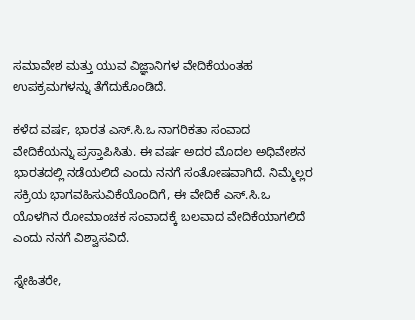ಸಮಾವೇಶ ಮತ್ತು ಯುವ ವಿಜ್ಞಾನಿಗಳ ವೇದಿಕೆಯಂತಹ ಉಪಕ್ರಮಗಳನ್ನು ತೆಗೆದುಕೊಂಡಿದೆ.

ಕಳೆದ ವರ್ಷ, ಭಾರತ ಎಸ್.ಸಿ.ಒ ನಾಗರಿಕತಾ ಸಂವಾದ ವೇದಿಕೆಯನ್ನು ಪ್ರಸ್ತಾಪಿಸಿತು. ಈ ವರ್ಷ ಅದರ ಮೊದಲ ಅಧಿವೇಶನ ಭಾರತದಲ್ಲಿ ನಡೆಯಲಿದೆ ಎಂದು ನನಗೆ ಸಂತೋಷವಾಗಿದೆ. ನಿಮ್ಮೆಲ್ಲರ ಸಕ್ರಿಯ ಭಾಗವಹಿಸುವಿಕೆಯೊಂದಿಗೆ, ಈ ವೇದಿಕೆ ಎಸ್.ಸಿ.ಒ ಯೊಳಗಿನ ರೋಮಾಂಚಕ ಸಂವಾದಕ್ಕೆ ಬಲವಾದ ವೇದಿಕೆಯಾಗಲಿದೆ ಎಂದು ನನಗೆ ವಿಶ್ವಾಸವಿದೆ.

ಸ್ನೇಹಿತರೇ,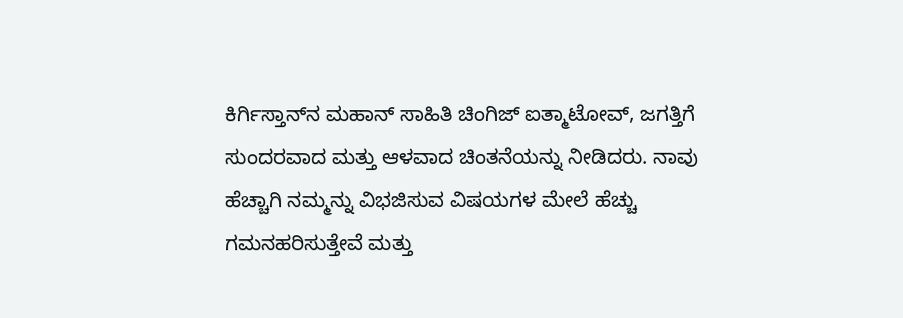ಕಿರ್ಗಿಸ್ತಾನ್‌ನ ಮಹಾನ್ ಸಾಹಿತಿ ಚಿಂಗಿಜ್ ಐತ್ಮಾಟೋವ್, ಜಗತ್ತಿಗೆ ಸುಂದರವಾದ ಮತ್ತು ಆಳವಾದ ಚಿಂತನೆಯನ್ನು ನೀಡಿದರು. ನಾವು ಹೆಚ್ಚಾಗಿ ನಮ್ಮನ್ನು ವಿಭಜಿಸುವ ವಿಷಯಗಳ ಮೇಲೆ ಹೆಚ್ಚು ಗಮನಹರಿಸುತ್ತೇವೆ ಮತ್ತು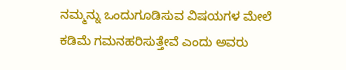ನಮ್ಮನ್ನು ಒಂದುಗೂಡಿಸುವ ವಿಷಯಗಳ ಮೇಲೆ ಕಡಿಮೆ ಗಮನಹರಿಸುತ್ತೇವೆ ಎಂದು ಅವರು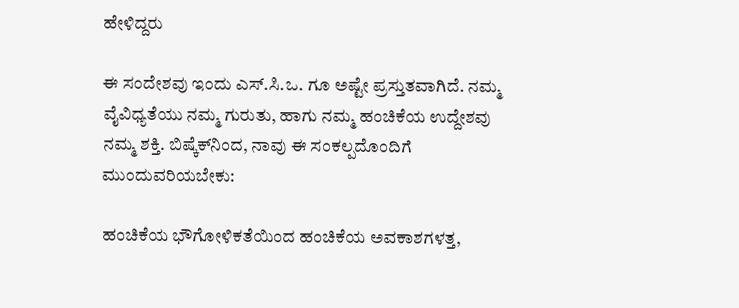ಹೇಳಿದ್ದರು

ಈ ಸಂದೇಶವು ಇಂದು ಎಸ್.ಸಿ.ಒ. ಗೂ ಅಷ್ಟೇ ಪ್ರಸ್ತುತವಾಗಿದೆ. ನಮ್ಮ ವೈವಿಧ್ಯತೆಯು ನಮ್ಮ ಗುರುತು, ಹಾಗು ನಮ್ಮ ಹಂಚಿಕೆಯ ಉದ್ದೇಶವು ನಮ್ಮ ಶಕ್ತಿ. ಬಿಷ್ಕೆಕ್‌ನಿಂದ, ನಾವು ಈ ಸಂಕಲ್ಪದೊಂದಿಗೆ ಮುಂದುವರಿಯಬೇಕು:

ಹಂಚಿಕೆಯ ಭೌಗೋಳಿಕತೆಯಿಂದ ಹಂಚಿಕೆಯ ಅವಕಾಶಗಳತ್ತ,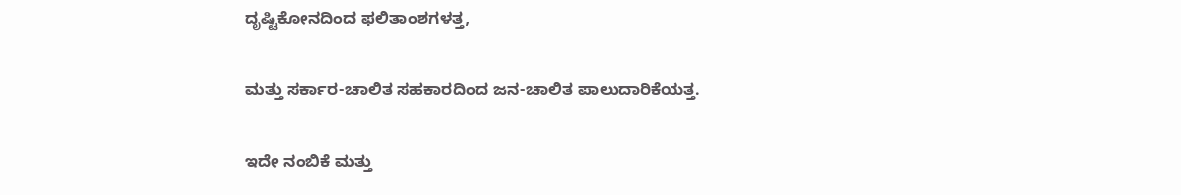ದೃಷ್ಟಿಕೋನದಿಂದ ಫಲಿತಾಂಶಗಳತ್ತ,

ಮತ್ತು ಸರ್ಕಾರ-ಚಾಲಿತ ಸಹಕಾರದಿಂದ ಜನ-ಚಾಲಿತ ಪಾಲುದಾರಿಕೆಯತ್ತ.

ಇದೇ ನಂಬಿಕೆ ಮತ್ತು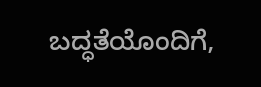ಬದ್ಧತೆಯೊಂದಿಗೆ,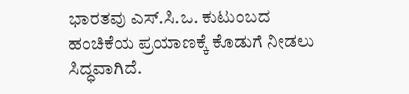ಭಾರತವು ಎಸ್.ಸಿ.ಒ. ಕುಟುಂಬದ ಹಂಚಿಕೆಯ ಪ್ರಯಾಣಕ್ಕೆ ಕೊಡುಗೆ ನೀಡಲು ಸಿದ್ಧವಾಗಿದೆ.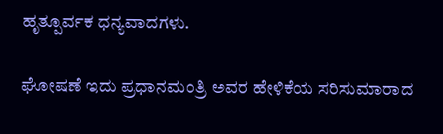ಹೃತ್ಪೂರ್ವಕ ಧನ್ಯವಾದಗಳು.

ಘೋಷಣೆ ಇದು ಪ್ರಧಾನಮಂತ್ರಿ ಅವರ ಹೇಳಿಕೆಯ ಸರಿಸುಮಾರಾದ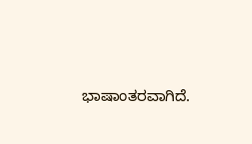ಭಾಷಾಂತರವಾಗಿದೆ.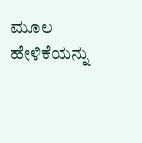ಮೂಲ ಹೇಳಿಕೆಯನ್ನು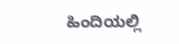ಹಿಂದಿಯಲ್ಲಿ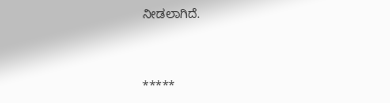ನೀಡಲಾಗಿದೆ.



*****